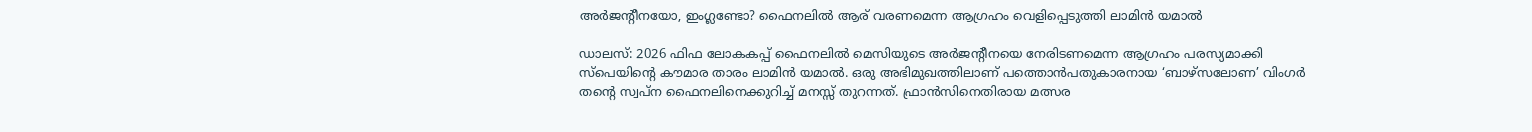അര്‍ജന്റീനയോ, ഇംഗ്ലണ്ടോ? ഫൈനലില്‍ ആര് വരണമെന്ന ആഗ്രഹം വെളിപ്പെടുത്തി ലാമിൻ യമാല്‍

ഡാലസ്: 2026 ഫിഫ ലോകകപ്പ് ഫൈനലിൽ മെസിയുടെ അര്‍ജന്റീനയെ നേരിടണമെന്ന ആഗ്രഹം പരസ്യമാക്കി സ്പെയിന്റെ കൗമാര താരം ലാമിൻ യമാൽ. ഒരു അഭിമുഖത്തിലാണ് പത്തൊൻപതുകാരനായ ‘ബാഴ്സലോണ’ വിംഗർ തന്റെ സ്വപ്ന ഫൈനലിനെക്കുറിച്ച് മനസ്സ് തുറന്നത്. ഫ്രാന്‍സിനെതിരായ മത്സര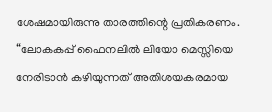ശേഷമായിരുന്നു താരത്തിന്റെ പ്രതികരണം. “ലോകകപ്പ് ഫൈനലിൽ ലിയോ മെസ്സിയെ നേരിടാൻ കഴിയുന്നത് അതിശയകരമായ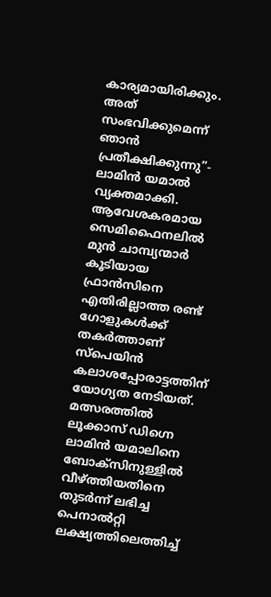കാര്യമായിരിക്കും. അത് സംഭവിക്കുമെന്ന് ഞാൻ പ്രതീക്ഷിക്കുന്നു”- ലാമിൻ യമാൽ വ്യക്തമാക്കി. ആവേശകരമായ സെമിഫൈനലിൽ മുൻ ചാമ്പ്യന്മാര്‍ കൂടിയായ ഫ്രാൻസിനെ എതിരില്ലാത്ത രണ്ട് ഗോളുകൾക്ക് തകർത്താണ് സ്പെയിൻ കലാശപ്പോരാട്ടത്തിന് യോഗ്യത നേടിയത്. മത്സരത്തിൽ ലൂക്കാസ് ഡിഗ്നെ ലാമിൻ യമാലിനെ ബോക്സിനുള്ളിൽ വീഴ്ത്തിയതിനെ തുടർന്ന് ലഭിച്ച പെനാൽറ്റി ലക്ഷ്യത്തിലെത്തിച്ച്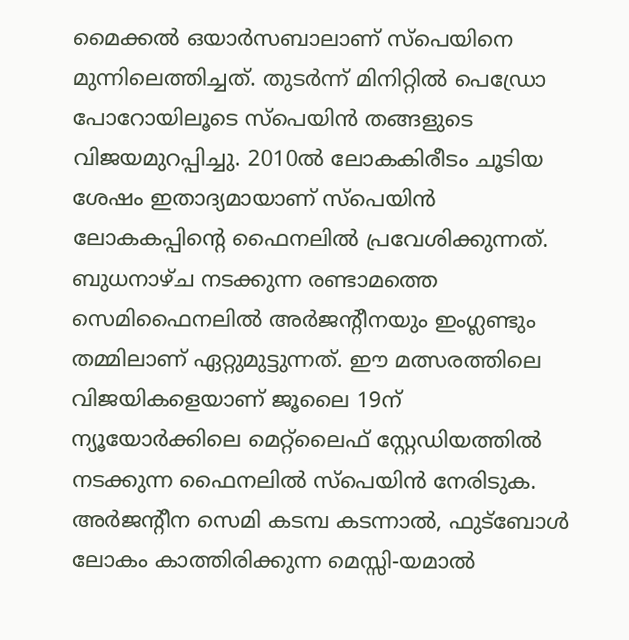മൈക്കൽ ഒയാർസബാലാണ് സ്പെയിനെ മുന്നിലെത്തിച്ചത്. തുടർന്ന് മിനിറ്റിൽ പെഡ്രോ പോറോയിലൂടെ സ്പെയിൻ തങ്ങളുടെ വിജയമുറപ്പിച്ചു. 2010ൽ ലോകകിരീടം ചൂടിയ ശേഷം ഇതാദ്യമായാണ് സ്പെയിൻ ലോകകപ്പിന്റെ ഫൈനലിൽ പ്രവേശിക്കുന്നത്. ബുധനാഴ്ച നടക്കുന്ന രണ്ടാമത്തെ സെമിഫൈനലിൽ അർജന്റീനയും ഇംഗ്ലണ്ടും തമ്മിലാണ് ഏറ്റുമുട്ടുന്നത്. ഈ മത്സരത്തിലെ വിജയികളെയാണ് ജൂലൈ 19ന് ന്യൂയോർക്കിലെ മെറ്റ്‌ലൈഫ് സ്റ്റേഡിയത്തിൽ നടക്കുന്ന ഫൈനലിൽ സ്പെയിൻ നേരിടുക. അർജന്റീന സെമി കടമ്പ കടന്നാൽ, ഫുട്ബോൾ ലോകം കാത്തിരിക്കുന്ന മെസ്സി-യമാൽ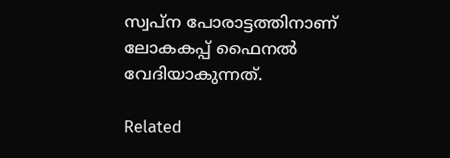സ്വപ്ന പോരാട്ടത്തിനാണ് ലോകകപ്പ് ഫൈനൽ വേദിയാകുന്നത്.

Related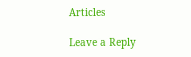Articles

Leave a Reply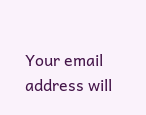Your email address will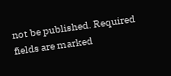not be published. Required fields are marked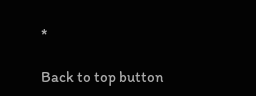*

Back to top button